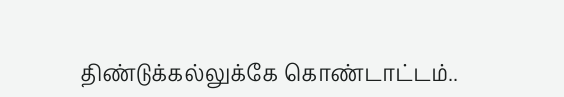திண்டுக்கல்லுக்கே கொண்டாட்டம்..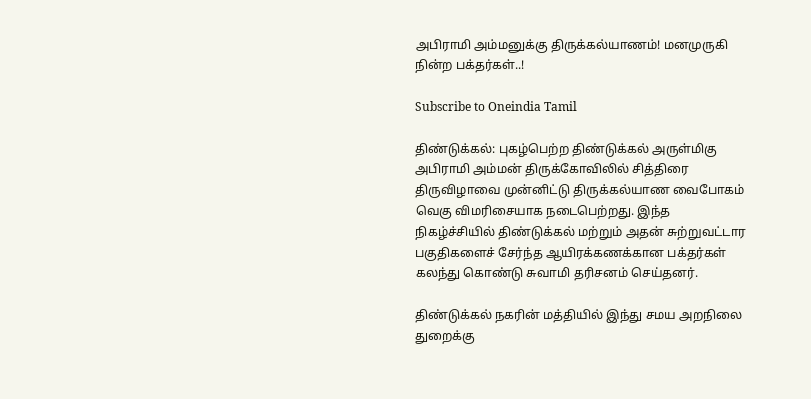அபிராமி அம்மனுக்கு திருக்கல்யாணம்! மனமுருகி நின்ற பக்தர்கள்..!

Subscribe to Oneindia Tamil

திண்டுக்கல்: புகழ்பெற்ற திண்டுக்கல் அருள்மிகு அபிராமி அம்மன் திருக்கோவிலில் சித்திரை திருவிழாவை முன்னிட்டு திருக்கல்யாண வைபோகம் வெகு விமரிசையாக நடைபெற்றது. இந்த நிகழ்ச்சியில் திண்டுக்கல் மற்றும் அதன் சுற்றுவட்டார பகுதிகளைச் சேர்ந்த ஆயிரக்கணக்கான பக்தர்கள் கலந்து கொண்டு சுவாமி தரிசனம் செய்தனர்.

திண்டுக்கல் நகரின் மத்தியில் இந்து சமய அறநிலை துறைக்கு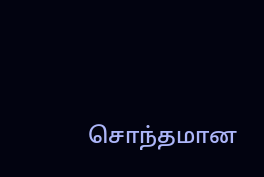சொந்தமான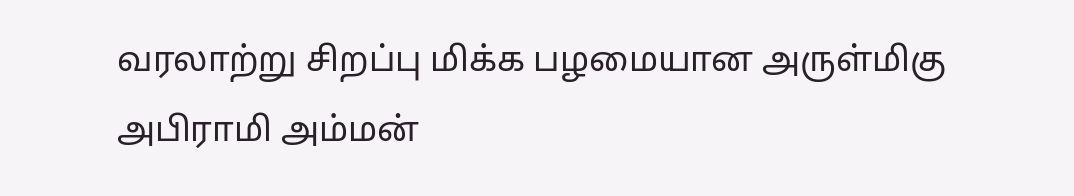வரலாற்று சிறப்பு மிக்க பழமையான அருள்மிகு அபிராமி அம்மன்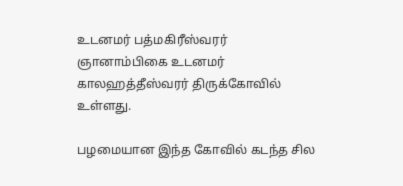உடனமர் பத்மகிரீஸ்வரர் ஞானாம்பிகை உடனமர் காலஹத்தீஸ்வரர் திருக்கோவில் உள்ளது.

பழமையான இந்த கோவில் கடந்த சில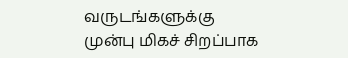வருடங்களுக்கு முன்பு மிகச் சிறப்பாக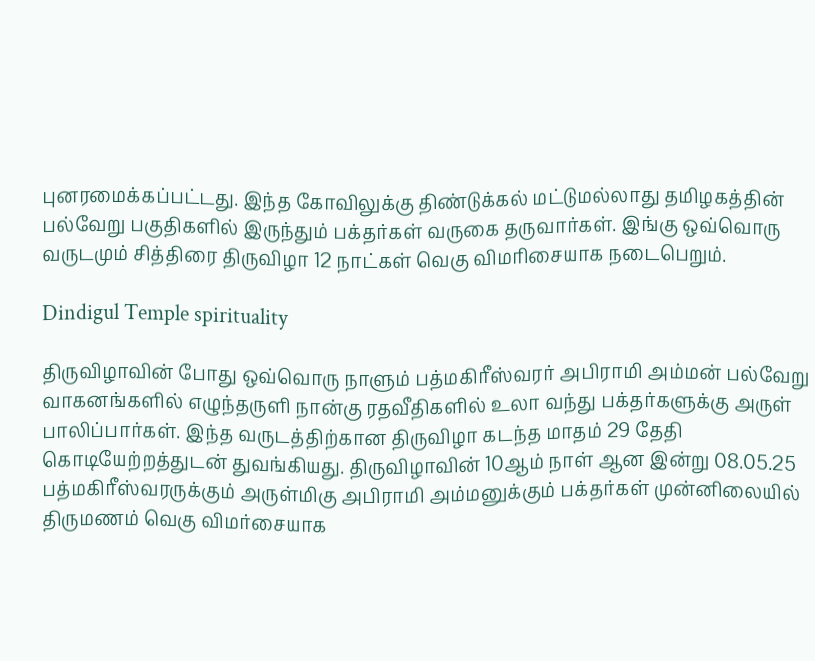புனரமைக்கப்பட்டது. இந்த கோவிலுக்கு திண்டுக்கல் மட்டுமல்லாது தமிழகத்தின் பல்வேறு பகுதிகளில் இருந்தும் பக்தர்கள் வருகை தருவார்கள். இங்கு ஒவ்வொரு வருடமும் சித்திரை திருவிழா 12 நாட்கள் வெகு விமரிசையாக நடைபெறும்.

Dindigul Temple spirituality

திருவிழாவின் போது ஒவ்வொரு நாளும் பத்மகிரீஸ்வரர் அபிராமி அம்மன் பல்வேறு வாகனங்களில் எழுந்தருளி நான்கு ரதவீதிகளில் உலா வந்து பக்தர்களுக்கு அருள் பாலிப்பார்கள். இந்த வருடத்திற்கான திருவிழா கடந்த மாதம் 29 தேதி கொடியேற்றத்துடன் துவங்கியது. திருவிழாவின் 10ஆம் நாள் ஆன இன்று 08.05.25 பத்மகிரீஸ்வரருக்கும் அருள்மிகு அபிராமி அம்மனுக்கும் பக்தர்கள் முன்னிலையில் திருமணம் வெகு விமர்சையாக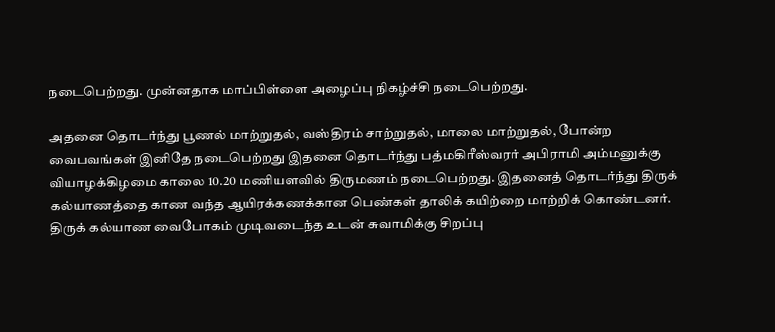நடைபெற்றது. முன்னதாக மாப்பிள்ளை அழைப்பு நிகழ்ச்சி நடைபெற்றது.

அதனை தொடர்ந்து பூணல் மாற்றுதல், வஸ்திரம் சாற்றுதல், மாலை மாற்றுதல், போன்ற வைபவங்கள் இனிதே நடைபெற்றது இதனை தொடர்ந்து பத்மகிரீஸ்வரர் அபிராமி அம்மனுக்கு வியாழக்கிழமை காலை 10.20 மணியளவில் திருமணம் நடைபெற்றது. இதனைத் தொடர்ந்து திருக் கல்யாணத்தை காண வந்த ஆயிரக்கணக்கான பெண்கள் தாலிக் கயிற்றை மாற்றிக் கொண்டனர். திருக் கல்யாண வைபோகம் முடிவடைந்த உடன் சுவாமிக்கு சிறப்பு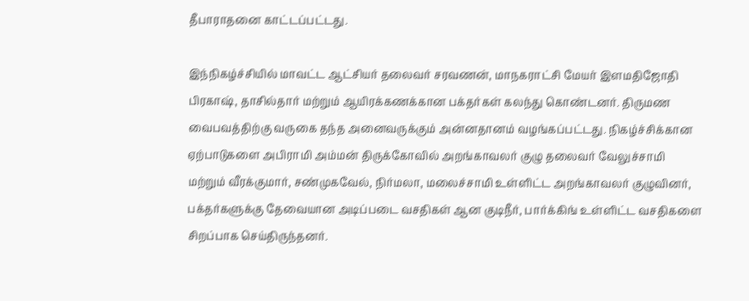தீபாராதனை காட்டப்பட்டது.

இந்நிகழ்ச்சியில் மாவட்ட ஆட்சியர் தலைவர் சரவணன், மாநகராட்சி மேயர் இளமதிஜோதி பிரகாஷ், தாசில்தார் மற்றும் ஆயிரக்கணக்கான பக்தர்கள் கலந்து கொண்டனர். திருமண வைபவத்திற்கு வருகை தந்த அனைவருக்கும் அன்னதானம் வழங்கப்பட்டது. நிகழ்ச்சிக்கான ஏற்பாடுகளை அபிராமி அம்மன் திருக்கோவில் அறங்காவலர் குழு தலைவர் வேலுச்சாமி மற்றும் வீரக்குமார், சண்முகவேல், நிர்மலா, மலைச்சாமி உள்ளிட்ட அறங்காவலர் குழுவினர், பக்தர்களுக்கு தேவையான அடிப்படை வசதிகள் ஆன குடிநீர், பார்க்கிங் உள்ளிட்ட வசதிகளை சிறப்பாக செய்திருந்தனர்.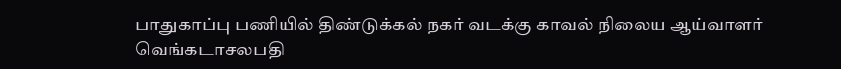பாதுகாப்பு பணியில் திண்டுக்கல் நகர் வடக்கு காவல் நிலைய ஆய்வாளர் வெங்கடாசலபதி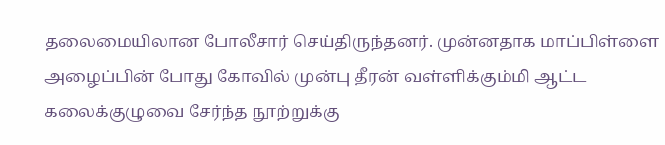தலைமையிலான போலீசார் செய்திருந்தனர். முன்னதாக மாப்பிள்ளை அழைப்பின் போது கோவில் முன்பு தீரன் வள்ளிக்கும்மி ஆட்ட கலைக்குழுவை சேர்ந்த நூற்றுக்கு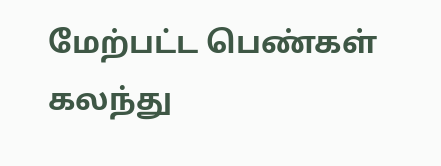மேற்பட்ட பெண்கள் கலந்து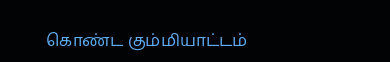கொண்ட கும்மியாட்டம்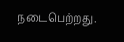நடைபெற்றது.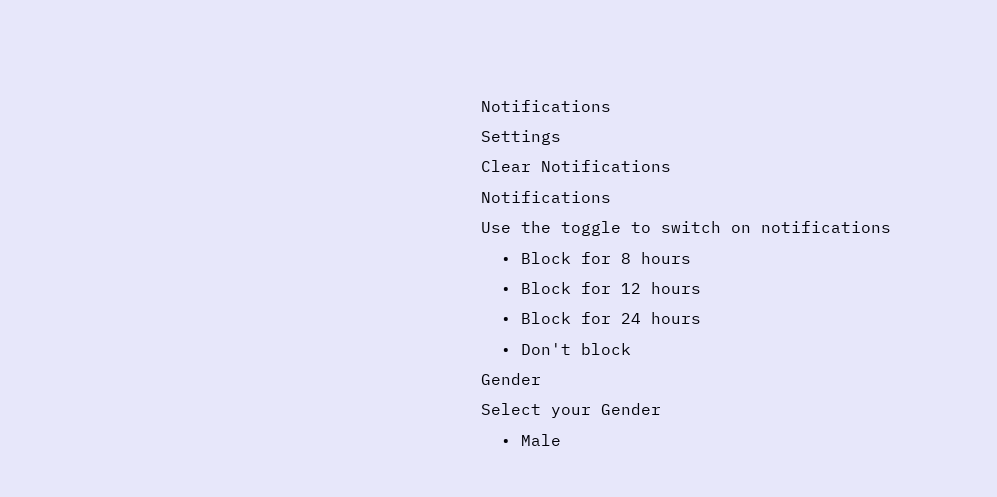Notifications
Settings
Clear Notifications
Notifications
Use the toggle to switch on notifications
  • Block for 8 hours
  • Block for 12 hours
  • Block for 24 hours
  • Don't block
Gender
Select your Gender
  • Male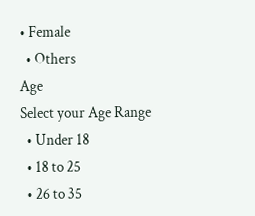• Female
  • Others
Age
Select your Age Range
  • Under 18
  • 18 to 25
  • 26 to 35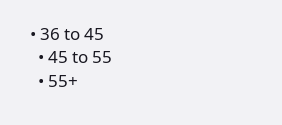• 36 to 45
  • 45 to 55
  • 55+